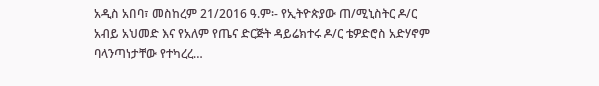አዲስ አበባ፣ መስከረም 21/2016 ዓ.ም፡- የኢትዮጵያው ጠ/ሚኒስትር ዶ/ር አብይ አህመድ እና የአለም የጤና ድርጅት ዳይሬክተሩ ዶ/ር ቴዎድሮስ አድሃኖም ባላንጣነታቸው የተካረረ…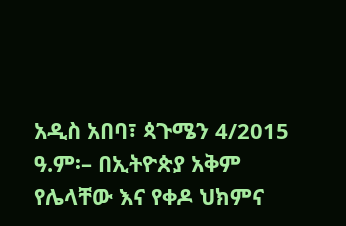አዲስ አበባ፣ ጳጉሜን 4/2015 ዓ.ም፡– በኢትዮጵያ አቅም የሌላቸው እና የቀዶ ህክምና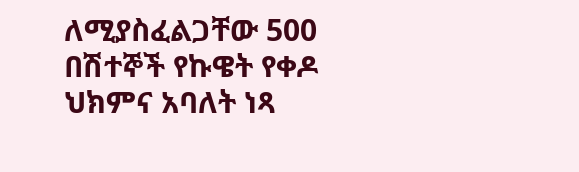ለሚያስፈልጋቸው 500 በሽተኞች የኩዌት የቀዶ ህክምና አባለት ነጻ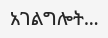አገልግሎት…